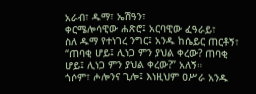አራብ፣ ዱማ፣ ኤሽዓን፣
ቀርሜሎሳዊው ሐጽሮ፤ አርባዊው ፈዓራይ፣
ስለ ዱማ የተነገረ ንግር፤ አንዱ ከሴይር ጠርቶኝ፣ “ጠባቂ ሆይ፤ ሊነጋ ምን ያህል ቀረው? ጠባቂ ሆይ፤ ሊነጋ ምን ያህል ቀረው?” አለኝ።
ጎሶም፣ ሖሎንና ጊሎ፤ እነዚህም ዐሥራ አንዱ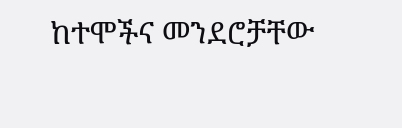ከተሞችና መንደሮቻቸው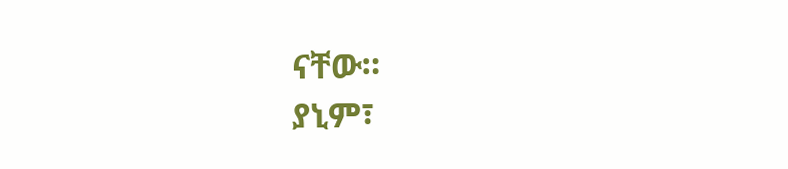ናቸው።
ያኒም፣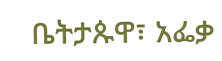ቤትታጱዋ፣ አፌቃ